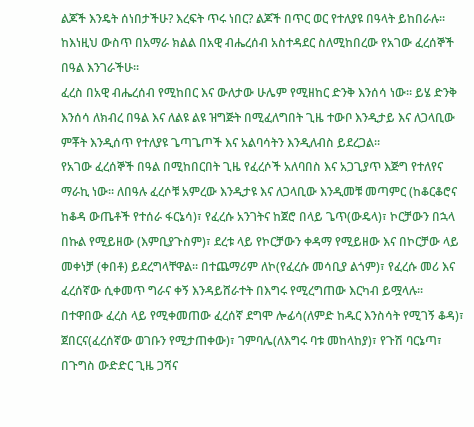ልጆች እንዴት ሰነበታችሁ? እረፍት ጥሩ ነበር? ልጆች በጥር ወር የተለያዩ በዓላት ይከበራሉ፡፡ ከእነዚህ ውስጥ በአማራ ክልል በአዊ ብሔረሰብ አስተዳደር ስለሚከበረው የአገው ፈረሰኞች በዓል እንገራችሁ፡፡
ፈረስ በአዊ ብሔረሰብ የሚከበር እና ውለታው ሁሌም የሚዘከር ድንቅ እንሰሳ ነው። ይሄ ድንቅ እንሰሳ ለክብረ በዓል እና ለልዩ ልዩ ዝግጅት በሚፈለግበት ጊዜ ተውቦ እንዲታይ እና ለጋላቢው ምቾት እንዲሰጥ የተለያዩ ጌጣጌጦች እና አልባሳትን እንዲለብስ ይደረጋል።
የአገው ፈረሰኞች በዓል በሚከበርበት ጊዜ የፈረሶች አለባበስ እና አጋጊያጥ እጅግ የተለየና ማራኪ ነው። ለበዓሉ ፈረሶቹ አምረው እንዲታዩ እና ለጋላቢው እንዲመቹ መጣምር (ከቆርቆሮና ከቆዳ ውጤቶች የተሰራ ፋርኔሳ)፣ የፈረሱ አንገትና ከጀሮ በላይ ጌጥ(ውዴላ)፣ ኮርቻውን በኋላ በኩል የሚይዘው (እምቢያጉስም)፣ ደረቱ ላይ የኮርቻውን ቀዳማ የሚይዘው እና በኮርቻው ላይ መቀነቻ (ቀበቶ) ይደረግላቸዋል፡፡ በተጨማሪም ለኮ(የፈረሱ መሳቢያ ልጎም)፣ የፈረሱ መሪ እና ፈረሰኛው ሲቀመጥ ግራና ቀኝ እንዳይሸራተት በእግሩ የሚረግጠው እርካብ ይሟላሉ፡፡
በተዋበው ፈረስ ላይ የሚቀመጠው ፈረሰኛ ደግሞ ሎፊሳ(ለምድ ከዱር እንስሳት የሚገኝ ቆዳ)፣ ጀበርና(ፈረሰኛው ወገቡን የሚታጠቀው)፣ ገምባሌ(ለእግሩ ባቱ መከላከያ)፣ የጉሽ ባርኔጣ፣ በጉግስ ውድድር ጊዜ ጋሻና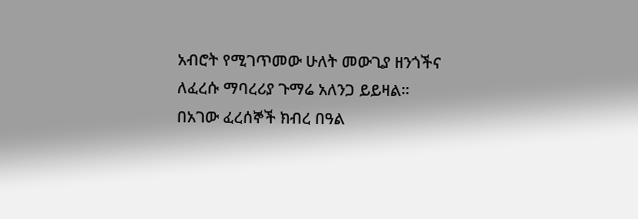አብሮት የሚገጥመው ሁለት መውጊያ ዘንጎችና ለፈረሱ ማባረሪያ ጉማሬ አለንጋ ይይዛል፡፡
በአገው ፈረሰኞች ክብረ በዓል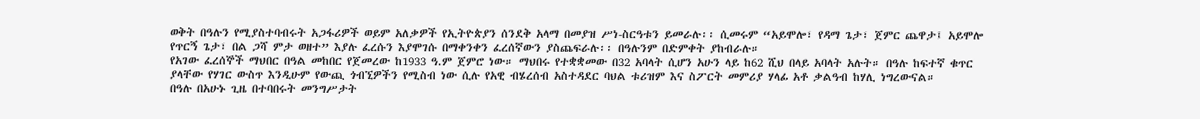ወቅት በዓሉን የሚያስተባብሩት አጋፋሪዎች ወይም አለቃዎች የኢትዮጵያን ሰንደቅ አላማ በመያዝ ሥነ-ስርዓቱን ይመራሉ፡፡ ሲመሩም “አይሞሎ፣ የዳማ ጌታ፣ ጀምር ጨዋታ፤ አይሞሎ የጥርኝ ጌታ፣ በል ጋሻ ምታ ወዘተ” እያሉ ፈረሱን እያሞገሱ በማቀንቀን ፈረሰኛውን ያስጨፍራሉ፡፡ በዓሉንም በድምቀት ያከብራሉ።
የአገው ፈረሰኞች ማህበር በዓል መከበር የጀመረው ከ1933 ዓ.ም ጀምሮ ነው። ማህበሩ የተቋቋመው በ32 አባላት ሲሆን አሁን ላይ ከ62 ሺህ በላይ አባላት አሉት። በዓሉ ከፍተኛ ቁጥር ያላቸው የሃገር ውስጥ እንዲሁም የውጪ ጎብኚዎችን የሚስብ ነው ሲሉ የአዊ ብሄረሰብ አስተዳደር ባህል ቱሪዝም እና ስፖርት መምሪያ ሃላፊ አቶ ቃልዓብ ከሃሊ ነግረውናል።
በዓሉ በአሁኑ ጊዜ በተባበሩት መንግሥታት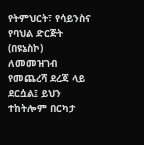የትምህርት፣ የሳይንስና የባህል ድርጅት (በዩኔስኮ) ለመመዝገብ የመጨረሻ ደረጃ ላይ ደርሷል፤ ይህን ተከትሎም በርካታ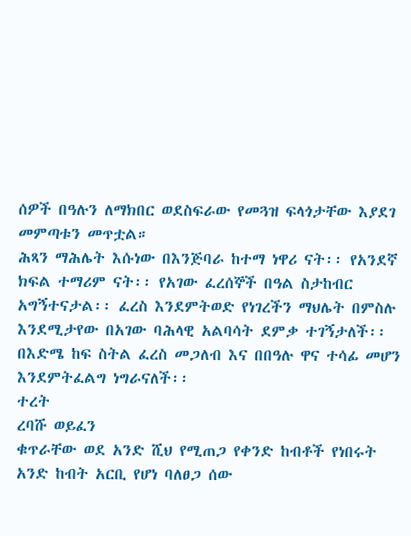ሰዎች በዓሉን ለማክበር ወደስፍራው የመጓዝ ፍላጎታቸው እያደገ መምጣቱን መጥቷል።
ሕጻን ማሕሌት እሱነው በእንጅባራ ከተማ ነዋሪ ናት፡፡ የአንደኛ ክፍል ተማሪም ናት፡፡ የአገው ፈረሰኞች በዓል ስታከብር አግኝተናታል፡፡ ፈረስ እንደምትወድ የነገረችን ማህሌት በምስሉ እንደሚታየው በአገው ባሕላዊ አልባሳት ደምቃ ተገኝታለች፡፡ በእድሜ ከፍ ስትል ፈረስ መጋለብ እና በበዓሉ ዋና ተሳፊ መሆን እንደምትፈልግ ነግራናለች፡፡
ተረት
ረባሹ ወይፈን
ቁጥራቸው ወደ አንድ ሺህ የሚጠጋ የቀንድ ከብቶች የነበሩት አንድ ከብት አርቢ የሆነ ባለፀጋ ሰው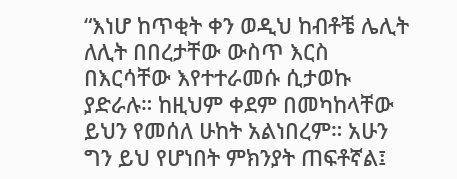“እነሆ ከጥቂት ቀን ወዲህ ከብቶቼ ሌሊት ለሊት በበረታቸው ውስጥ እርስ በእርሳቸው እየተተራመሱ ሲታወኩ ያድራሉ። ከዚህም ቀደም በመካከላቸው ይህን የመሰለ ሁከት አልነበረም። አሁን ግን ይህ የሆነበት ምክንያት ጠፍቶኛል፤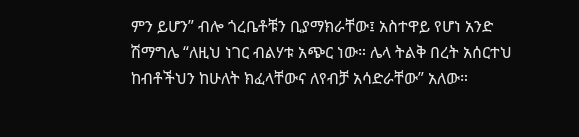ምን ይሆን” ብሎ ጎረቤቶቹን ቢያማክራቸው፤ አስተዋይ የሆነ አንድ ሽማግሌ “ለዚህ ነገር ብልሃቱ አጭር ነው። ሌላ ትልቅ በረት አሰርተህ ከብቶችህን ከሁለት ክፈላቸውና ለየብቻ አሳድራቸው” አለው።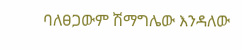ባለፀጋውም ሽማግሌው እንዳለው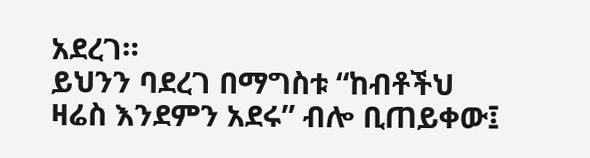አደረገ።
ይህንን ባደረገ በማግስቱ “ከብቶችህ ዛሬስ እንደምን አደሩ” ብሎ ቢጠይቀው፤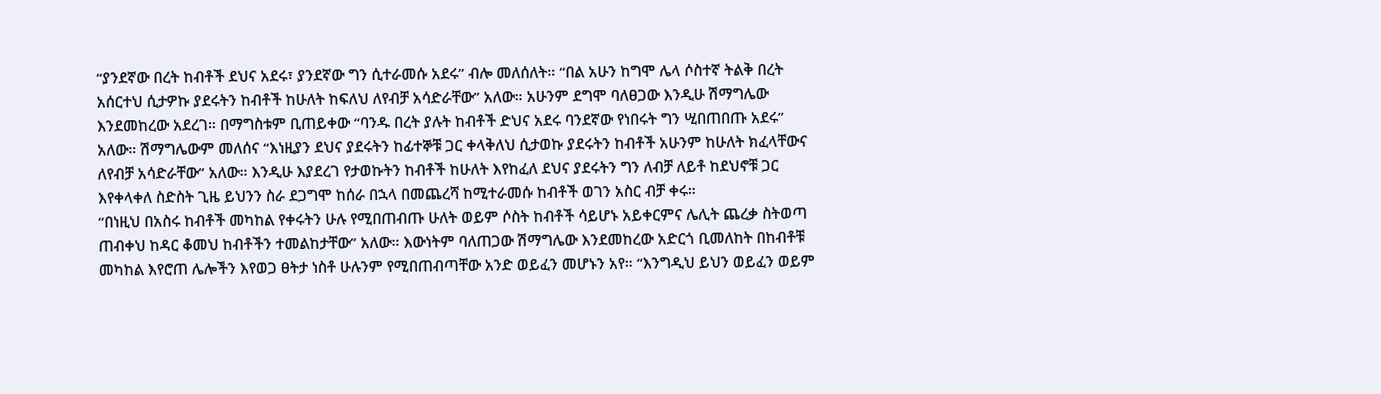“ያንደኛው በረት ከብቶች ደህና አደሩ፣ ያንደኛው ግን ሲተራመሱ አደሩ” ብሎ መለሰለት። “በል አሁን ከግሞ ሌላ ሶስተኛ ትልቅ በረት አሰርተህ ሲታዎኩ ያደሩትን ከብቶች ከሁለት ከፍለህ ለየብቻ አሳድራቸው” አለው። አሁንም ደግሞ ባለፀጋው እንዲሁ ሽማግሌው እንደመከረው አደረገ። በማግስቱም ቢጠይቀው “ባንዱ በረት ያሉት ከብቶች ድህና አደሩ ባንደኛው የነበሩት ግን ሢበጠበጡ አደሩ” አለው። ሽማግሌውም መለሰና “እነዚያን ደህና ያደሩትን ከፊተኞቹ ጋር ቀላቅለህ ሲታወኩ ያደሩትን ከብቶች አሁንም ከሁለት ክፈላቸውና ለየብቻ አሳድራቸው” አለው። እንዲሁ እያደረገ የታወኩትን ከብቶች ከሁለት እየከፈለ ደህና ያደሩትን ግን ለብቻ ለይቶ ከደህኖቹ ጋር እየቀላቀለ ስድስት ጊዜ ይህንን ስራ ደጋግሞ ከሰራ በኋላ በመጨረሻ ከሚተራመሱ ከብቶች ወገን አስር ብቻ ቀሩ።
“በነዚህ በአስሩ ከብቶች መካከል የቀሩትን ሁሉ የሚበጠብጡ ሁለት ወይም ሶስት ከብቶች ሳይሆኑ አይቀርምና ሌሊት ጨረቃ ስትወጣ ጠብቀህ ከዳር ቆመህ ከብቶችን ተመልከታቸው” አለው። እውነትም ባለጠጋው ሽማግሌው እንደመከረው አድርጎ ቢመለከት በከብቶቹ መካከል እየሮጠ ሌሎችን እየወጋ ፀትታ ነስቶ ሁሉንም የሚበጠብጣቸው አንድ ወይፈን መሆኑን አየ። “እንግዲህ ይህን ወይፈን ወይም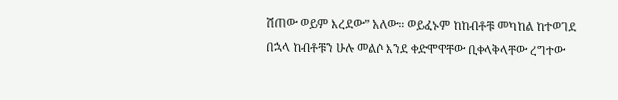ሽጠው ወይም እረደው” አለው። ወይፈኑም ከከብቶቹ መካከል ከተወገደ በኋላ ከብቶቹን ሁሉ መልሶ እንደ ቀድሞዋቸው ቢቀላቅላቸው ረግተው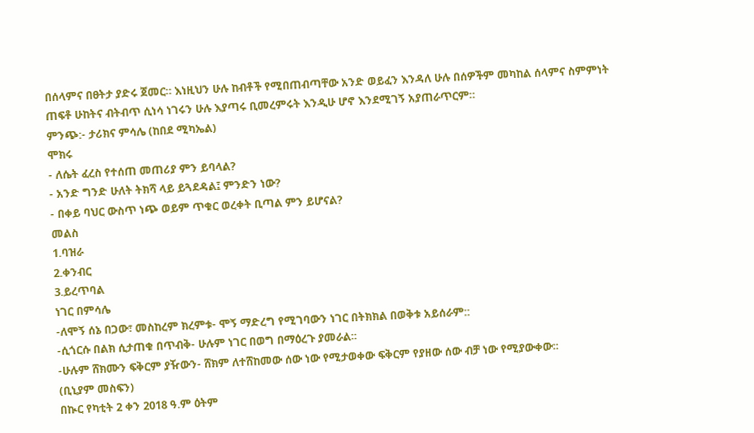በሰላምና በፀትታ ያድሩ ጀመር። እነዚህን ሁሉ ከብቶች የሚበጠብጣቸው አንድ ወይፈን እንዳለ ሁሉ በሰዎችም መካከል ሰላምና ስምምነት ጠፍቶ ሁከትና ብትብጥ ሲነሳ ነገሩን ሁሉ እያጣሩ ቢመረምሩት እንዲሁ ሆኖ እንደሚገኝ አያጠራጥርም።
ምንጭ:- ታሪክና ምሳሌ (ከበደ ሚካኤል)
ሞክሩ
- ለሴት ፈረስ የተሰጠ መጠሪያ ምን ይባላል?
- አንድ ግንድ ሁለት ትክሻ ላይ ይጓደዳል፤ ምንድን ነው?
- በቀይ ባህር ውስጥ ነጭ ወይም ጥቁር ወረቀት ቢጣል ምን ይሆናል?
መልስ
1.ባዝራ
2.ቀንብር
3.ይረጥባል
ነገር በምሳሌ
-ለሞኝ ሰኔ በጋው፣ መስከረም ክረምቱ- ሞኝ ማድረግ የሚገባውን ነገር በትክክል በወቅቱ አይሰራም::
-ሲጎርሱ በልክ ሲታጠቁ በጥብቅ- ሁሉም ነገር በወግ በማዕረጉ ያመራል፡፡
-ሁሉም ሸክሙን ፍቅርም ያዥውን- ሸክም ለተሸከመው ሰው ነው የሚታወቀው ፍቅርም የያዘው ሰው ብቻ ነው የሚያውቀው፡፡
(ቢኒያም መስፍን)
በኲር የካቲት 2 ቀን 2018 ዓ.ም ዕትም